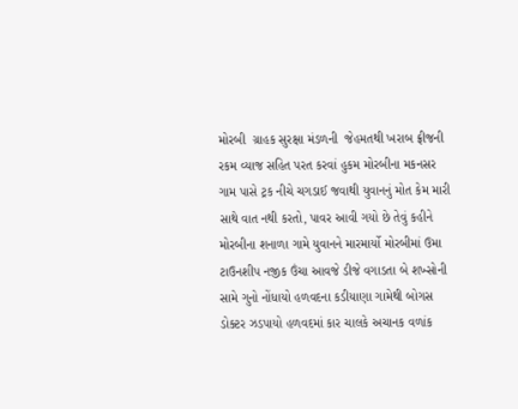મોરબી  ગ્રાહક સુરક્ષા મંડળની  જેહમતથી ખરાબ ફ્રીજની રકમ વ્યાજ સહિત પરત કરવાં હુકમ મોરબીના મકનસર ગામ પાસે ટ્રક નીચે ચગડાઈ જવાથી યુવાનનું મોત કેમ મારી સાથે વાત નથી કરતો, પાવર આવી ગયો છે તેવું કહીને મોરબીના શનાળા ગામે યુવાનને મારમાર્યો મોરબીમાં ઉમા ટાઉનશીપ નજીક ઉંચા આવજે ડીજે વગાડતા બે શખ્સોની સામે ગુનો નોંધાયો હળવદના કડીયાણા ગામેથી બોગસ ડોક્ટર ઝડપાયો હળવદમાં કાર ચાલકે અચાનક વળાંક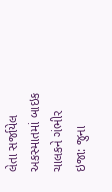લેતા સર્જાયેલ અકસ્માતમાં બાઇક ચાલકને ગંભીર ઇજા: જુના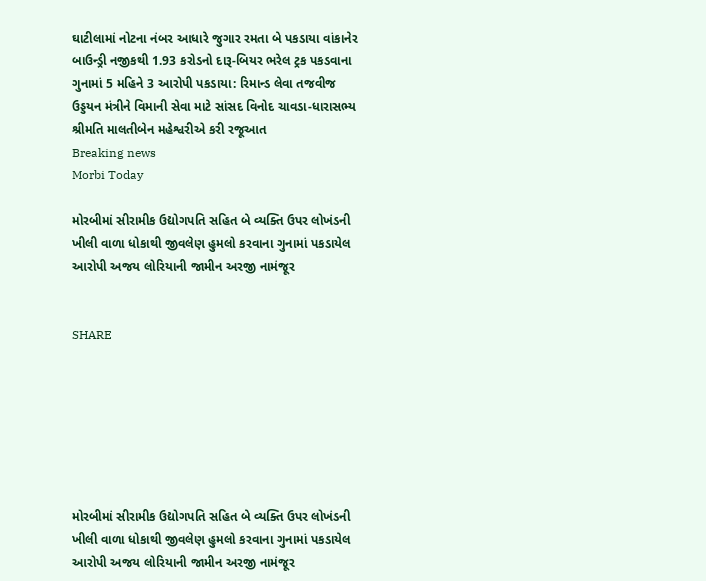ઘાટીલામાં નોટના નંબર આધારે જુગાર રમતા બે પકડાયા વાંકાનેર બાઉન્ડ્રી નજીકથી 1.93 કરોડનો દારૂ-બિયર ભરેલ ટ્રક પકડવાના ગુનામાં 5 મહિને 3 આરોપી પકડાયા: રિમાન્ડ લેવા તજવીજ ઉડ્ડયન મંત્રીને વિમાની સેવા માટે સાંસદ વિનોદ ચાવડા-ધારાસભ્ય શ્રીમતિ માલતીબેન મહેશ્વરીએ કરી રજૂઆત
Breaking news
Morbi Today

મોરબીમાં સીરામીક ઉદ્યોગપતિ સહિત બે વ્યક્તિ ઉપર લોખંડની ખીલી વાળા ધોકાથી જીવલેણ હુમલો કરવાના ગુનામાં પકડાયેલ આરોપી અજય લોરિયાની જામીન અરજી નામંજૂર


SHARE







મોરબીમાં સીરામીક ઉદ્યોગપતિ સહિત બે વ્યક્તિ ઉપર લોખંડની ખીલી વાળા ધોકાથી જીવલેણ હુમલો કરવાના ગુનામાં પકડાયેલ આરોપી અજય લોરિયાની જામીન અરજી નામંજૂર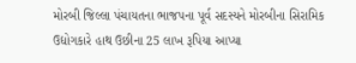મોરબી જિલ્લા પંચાયતના ભાજપના પૂર્વ સદસ્યને મોરબીના સિરામિક ઉદ્યોગકારે હાથ ઉછીના 25 લાખ રૂપિયા આપ્યા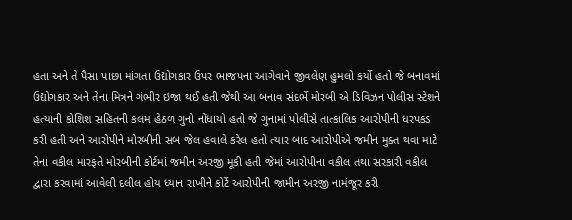હતા અને તે પૈસા પાછા માંગતા ઉદ્યોગકાર ઉપર ભાજપના આગેવાને જીવલેણ હુમલો કર્યો હતો જે બનાવમાં ઉદ્યોગકાર અને તેના મિત્રને ગંભીર ઇજા થઈ હતી જેથી આ બનાવ સંદર્ભે મોરબી એ ડિવિઝન પોલીસ સ્ટેશને હત્યાની કોશિશ સહિતની કલમ હેઠળ ગુનો નોંધાયો હતો જે ગુનામાં પોલીસે તાત્કાલિક આરોપીની ધરપકડ કરી હતી અને આરોપીને મોરબીની સબ જેલ હવાલે કરેલ હતો ત્યાર બાદ આરોપીએ જમીન મુક્ત થવા માટે તેના વકીલ મારફતે મોરબીની કોર્ટમાં જમીન અરજી મૂકી હતી જેમાં આરોપીના વકીલ તથા સરકારી વકીલ દ્વારા કરવામાં આવેલી દલીલ હોય ધ્યાન રાખીને કોર્ટે આરોપીની જામીન અરજી નામંજૂર કરી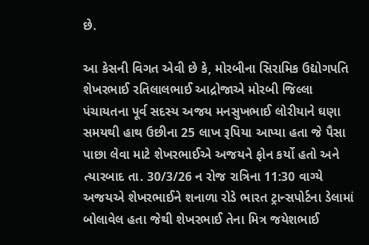છે.

આ કેસની વિગત એવી છે કે, મોરબીના સિરામિક ઉદ્યોગપતિ શેખરભાઈ રતિલાલભાઈ આદ્રોજાએ મોરબી જિલ્લા પંચાયતના પૂર્વ સદસ્ય અજય મનસુખભાઈ લોરીયાને ઘણા સમયથી હાથ ઉછીના 25 લાખ રૂપિયા આપ્યા હતા જે પૈસા પાછા લેવા માટે શેખરભાઈએ અજયને ફોન કર્યો હતો અને ત્યારબાદ તા. 30/3/26 ન રોજ રાત્રિના 11:30 વાગ્યે અજયએ શેખરભાઈને શનાળા રોડે ભારત ટ્રાન્સપોર્ટના ડેલામાં બોલાવેલ હતા જેથી શેખરભાઈ તેના મિત્ર જયેશભાઈ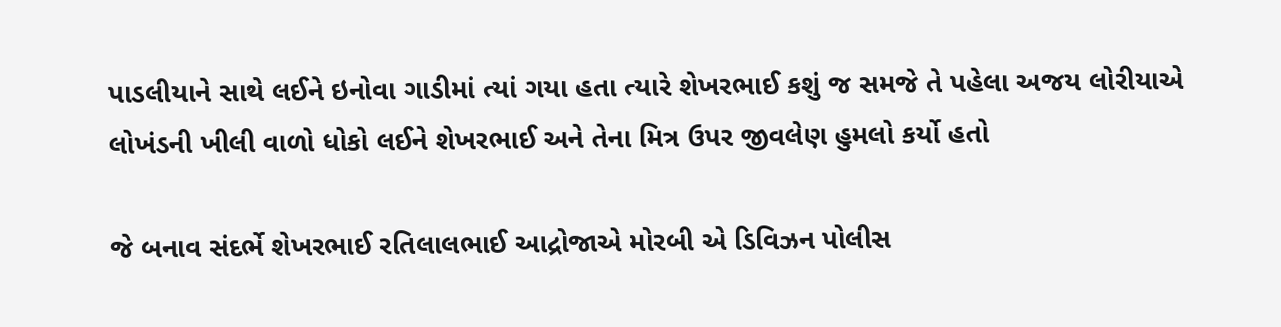પાડલીયાને સાથે લઈને ઇનોવા ગાડીમાં ત્યાં ગયા હતા ત્યારે શેખરભાઈ કશું જ સમજે તે પહેલા અજય લોરીયાએ લોખંડની ખીલી વાળો ધોકો લઈને શેખરભાઈ અને તેના મિત્ર ઉપર જીવલેણ હુમલો કર્યો હતો

જે બનાવ સંદર્ભે શેખરભાઈ રતિલાલભાઈ આદ્રોજાએ મોરબી એ ડિવિઝન પોલીસ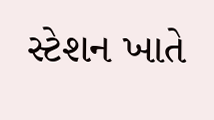સ્ટેશન ખાતે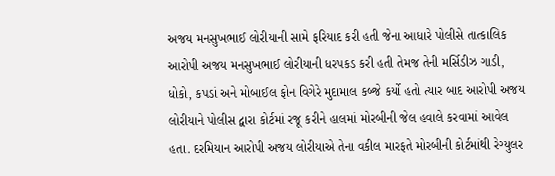અજય મનસુખભાઈ લોરીયાની સામે ફરિયાદ કરી હતી જેના આધારે પોલીસે તાત્કાલિક આરોપી અજય મનસુખભાઈ લોરીયાની ધરપકડ કરી હતી તેમજ તેની મર્સિડીઝ ગાડી, ધોકો, કપડાં અને મોબાઈલ ફોન વિગેરે મુદામાલ કબ્જે કર્યો હતો ત્યાર બાદ આરોપી અજય લોરીયાને પોલીસ દ્વારા કોર્ટમાં રજૂ કરીને હાલમાં મોરબીની જેલ હવાલે કરવામાં આવેલ હતા. દરમિયાન આરોપી અજય લોરીયાએ તેના વકીલ મારફતે મોરબીની કોર્ટમાંથી રેગ્યુલર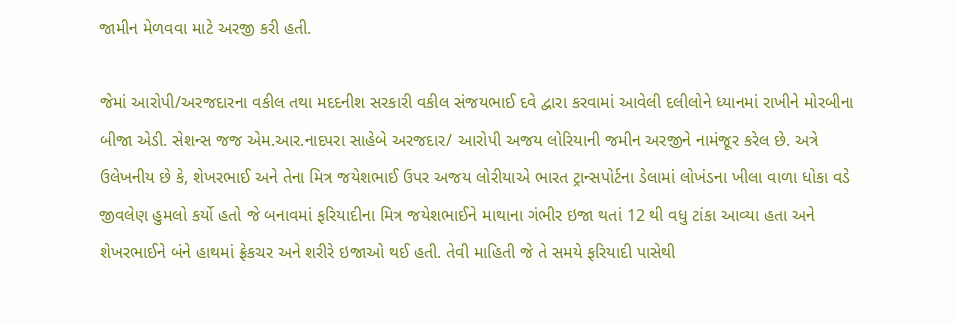જામીન મેળવવા માટે અરજી કરી હતી.

જેમાં આરોપી/અરજદારના વકીલ તથા મદદનીશ સરકારી વકીલ સંજયભાઈ દવે દ્વારા કરવામાં આવેલી દલીલોને ધ્યાનમાં રાખીને મોરબીના બીજા એડી. સેશન્સ જજ એમ.આર.નાદપરા સાહેબે અરજદાર/ આરોપી અજય લોરિયાની જમીન અરજીને નામંજૂર કરેલ છે. અત્રે ઉલેખનીય છે કે, શેખરભાઈ અને તેના મિત્ર જયેશભાઈ ઉપર અજય લોરીયાએ ભારત ટ્રાન્સપોર્ટના ડેલામાં લોખંડના ખીલા વાળા ધોકા વડે જીવલેણ હુમલો કર્યો હતો જે બનાવમાં ફરિયાદીના મિત્ર જયેશભાઈને માથાના ગંભીર ઇજા થતાં 12 થી વધુ ટાંકા આવ્યા હતા અને શેખરભાઈને બંને હાથમાં ફ્રેકચર અને શરીરે ઇજાઓ થઈ હતી. તેવી માહિતી જે તે સમયે ફરિયાદી પાસેથી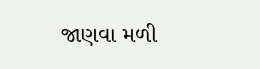જાણવા મળી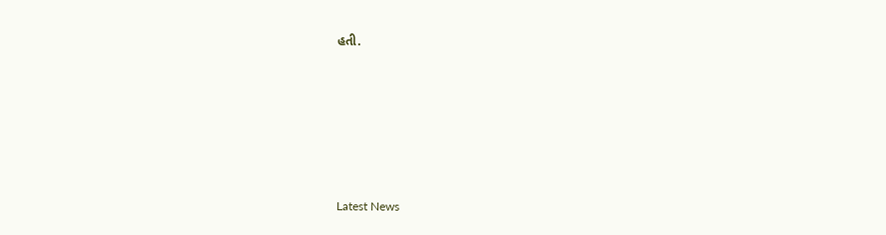હતી.






Latest News